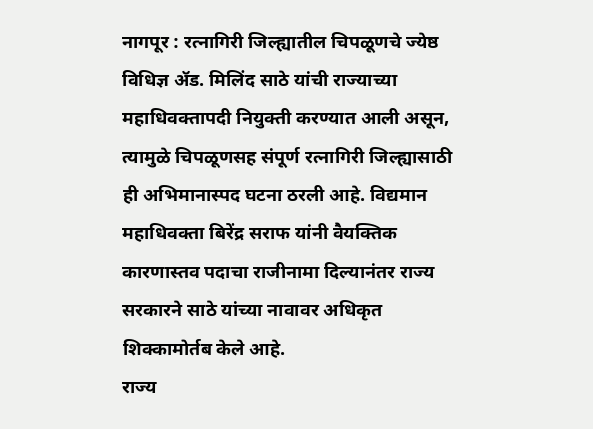नागपूर : रत्नागिरी जिल्ह्यातील चिपळूणचे ज्येष्ठ विधिज्ञ ॲड. मिलिंद साठे यांची राज्याच्या महाधिवक्तापदी नियुक्ती करण्यात आली असून, त्यामुळे चिपळूणसह संपूर्ण रत्नागिरी जिल्ह्यासाठी ही अभिमानास्पद घटना ठरली आहे. विद्यमान महाधिवक्ता बिरेंद्र सराफ यांनी वैयक्तिक कारणास्तव पदाचा राजीनामा दिल्यानंतर राज्य सरकारने साठे यांच्या नावावर अधिकृत शिक्कामोर्तब केले आहे.
राज्य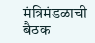मंत्रिमंडळाची बैठक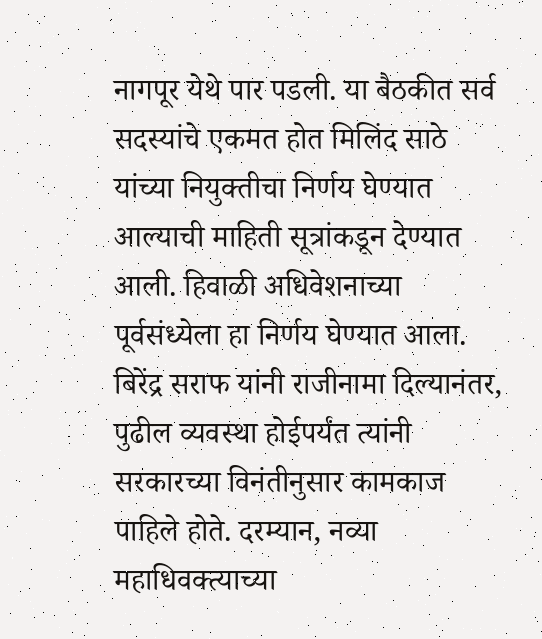नागपूर येथे पार पडली. या बैठकीत सर्व सदस्यांचे एकमत होत मिलिंद साठे यांच्या नियुक्तीचा निर्णय घेण्यात आल्याची माहिती सूत्रांकडून देण्यात आली. हिवाळी अधिवेशनाच्या पूर्वसंध्येला हा निर्णय घेण्यात आला.
बिरेंद्र सराफ यांनी राजीनामा दिल्यानंतर, पुढील व्यवस्था होईपर्यंत त्यांनी सरकारच्या विनंतीनुसार कामकाज पाहिले होते. दरम्यान, नव्या महाधिवक्त्याच्या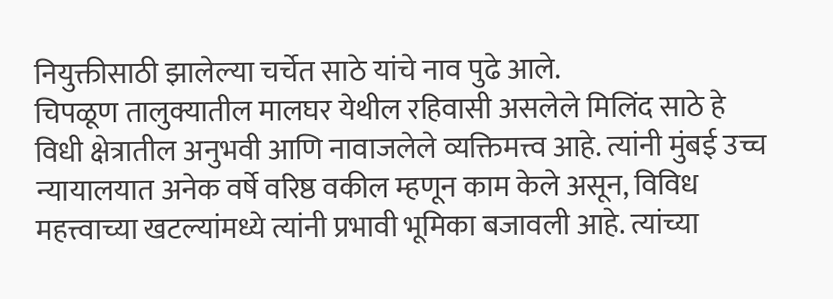नियुक्तीसाठी झालेल्या चर्चेत साठे यांचे नाव पुढे आले.
चिपळूण तालुक्यातील मालघर येथील रहिवासी असलेले मिलिंद साठे हे विधी क्षेत्रातील अनुभवी आणि नावाजलेले व्यक्तिमत्त्व आहे. त्यांनी मुंबई उच्च न्यायालयात अनेक वर्षे वरिष्ठ वकील म्हणून काम केले असून, विविध महत्त्वाच्या खटल्यांमध्ये त्यांनी प्रभावी भूमिका बजावली आहे. त्यांच्या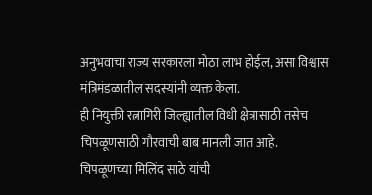अनुभवाचा राज्य सरकारला मोठा लाभ होईल, असा विश्वास मंत्रिमंडळातील सदस्यांनी व्यक्त केला.
ही नियुक्ती रत्नागिरी जिल्ह्यातील विधी क्षेत्रासाठी तसेच चिपळूणसाठी गौरवाची बाब मानली जात आहे.
चिपळूणच्या मिलिंद साठे यांची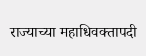राज्याच्या महाधिवक्तापदी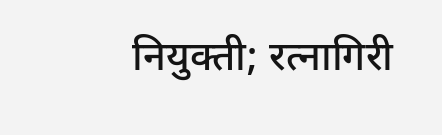नियुक्ती; रत्नागिरी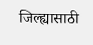जिल्ह्यासाठी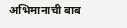अभिमानाची बाब